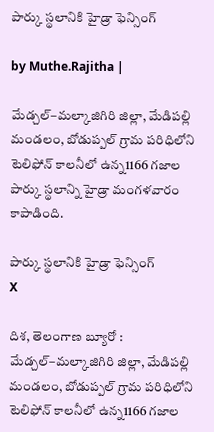పార్కు స్థ‌లానికి హైడ్రా ఫెన్సింగ్‌

by Muthe.Rajitha |

మేడ్చల్–మల్కాజిగిరి జిల్లా, మేడిపల్లి మండలం, బోడుప్పల్ గ్రామ పరిధిలోని టెలిఫోన్ కాలనీలో ఉన్న1166 గ‌జాల‌ పార్కు స్థలాన్ని హైడ్రా మంగ‌ళ‌వారం కాపాడింది.

పార్కు స్థ‌లానికి హైడ్రా ఫెన్సింగ్‌
X

దిశ, తెలంగాణ బ్యూరో : మేడ్చల్–మల్కాజిగిరి జిల్లా, మేడిపల్లి మండలం, బోడుప్పల్ గ్రామ పరిధిలోని టెలిఫోన్ కాలనీలో ఉన్న1166 గ‌జాల‌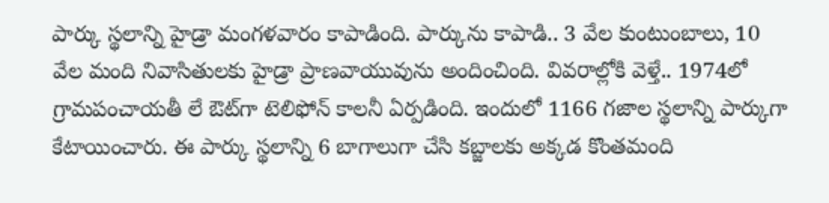పార్కు స్థలాన్ని హైడ్రా మంగ‌ళ‌వారం కాపాడింది. పార్కును కాపాడి.. 3 వేల కుంటుంబాలు, 10 వేల మంది నివాసితుల‌కు హైడ్రా ప్రాణ‌వాయువును అందించింది. వివ‌రాల్లోకి వెళ్తే.. 1974లో గ్రామ‌పంచాయ‌తీ లే ఔట్‌గా టెలిఫోన్ కాల‌నీ ఏర్ప‌డింది. ఇందులో 1166 గ‌జాల స్థ‌లాన్ని పార్కుగా కేటాయించారు. ఈ పార్కు స్థ‌లాన్ని 6 బాగాలుగా చేసి క‌బ్జాల‌కు అక్క‌డ కొంత‌మంది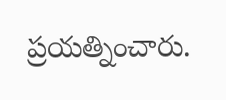ప్ర‌య‌త్నించారు.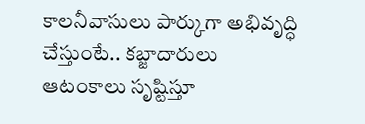కాల‌నీవాసులు పార్కుగా అభివృద్ధి చేస్తుంటే.. క‌బ్జాదారులు ఆటంకాలు సృష్టిస్తూ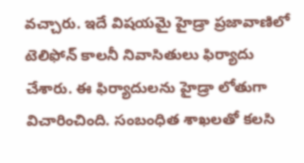వ‌చ్చారు. ఇదే విష‌య‌మై హైడ్రా ప్ర‌జావాణిలో టెలిఫోన్ కాల‌నీ నివాసితులు ఫిర్యాదు చేశారు. ఈ ఫిర్యాదుల‌ను హైడ్రా లోతుగా విచారించింది. సంబంధిత శాఖ‌ల‌తో క‌ల‌సి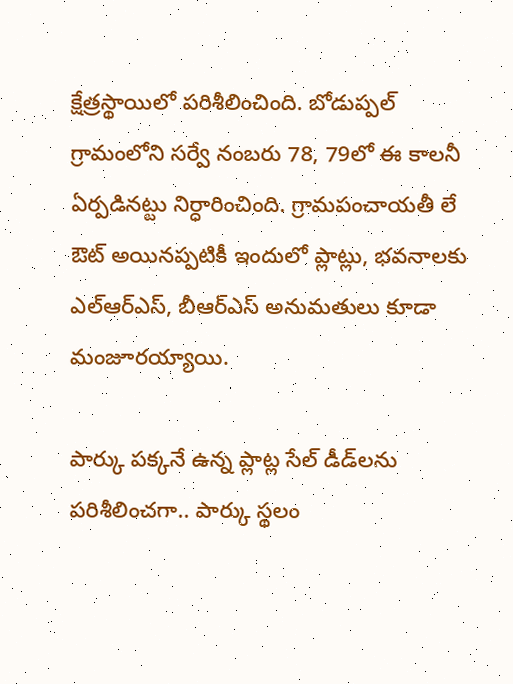క్షేత్ర‌స్థాయిలో ప‌రిశీలించింది. బోడుప్ప‌ల్ గ్రామంలోని స‌ర్వే నంబ‌రు 78, 79లో ఈ కాల‌నీ ఏర్ప‌డిన‌ట్టు నిర్ధారించింది. గ్రామ‌పంచాయ‌తీ లే ఔట్ అయిన‌ప్ప‌టికీ ఇందులో ప్లాట్లు, భ‌వ‌నాలకు ఎల్ఆర్ఎస్‌, బీఆర్ఎస్ అనుమ‌తులు కూడా మంజూర‌య్యాయి.

పార్కు ప‌క్క‌నే ఉన్న ప్లాట్ల సేల్ డీడ్‌ల‌ను ప‌రిశీలించ‌గా.. పార్కు స్థ‌లం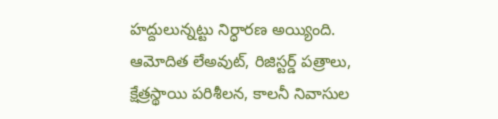హ‌ద్దులున్న‌ట్టు నిర్ధార‌ణ అయ్యింది. ఆమోదిత లేఅవుట్, రిజిస్టర్డ్ పత్రాలు, క్షేత్రస్థాయి పరిశీలన, కాలనీ నివాసుల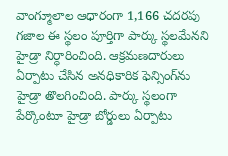వాంగ్మూలాల ఆధారంగా 1,166 చదరపు గజాల ఈ స్థలం పూర్తిగా పార్కు స్థలమేనని హైడ్రా నిర్ధారించింది. ఆక్రమణదారులు ఏర్పాటు చేసిన అనధికారిక ఫెన్సింగ్‌ను హైడ్రా తొల‌గించింది. పార్కు స్థ‌లంగా పేర్కొంటూ హైడ్రా బోర్డులు ఏర్పాటు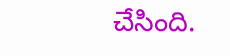చేసింది.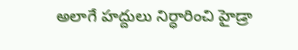అలాగే హ‌ద్దులు నిర్ధారించి హైడ్రా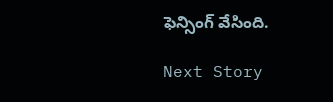ఫెన్సింగ్ వేసింది.

Next Story